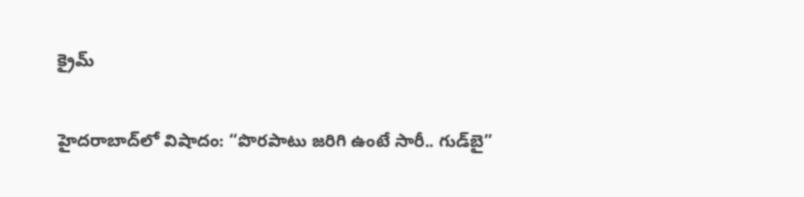క్రైమ్

హైదరాబాద్‌లో విషాదం: “పొరపాటు జరిగి ఉంటే సారీ.. గుడ్‌బై”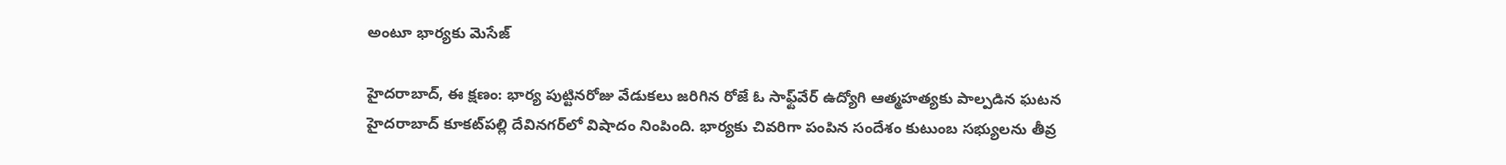అంటూ భార్యకు మెసేజ్

హైదరాబాద్, ఈ క్షణం: భార్య పుట్టినరోజు వేడుకలు జరిగిన రోజే ఓ సాఫ్ట్‌వేర్ ఉద్యోగి ఆత్మహత్యకు పాల్పడిన ఘటన హైదరాబాద్‌ కూకట్‌పల్లి దేవినగర్‌లో విషాదం నింపింది. భార్యకు చివరిగా పంపిన సందేశం కుటుంబ సభ్యులను తీవ్ర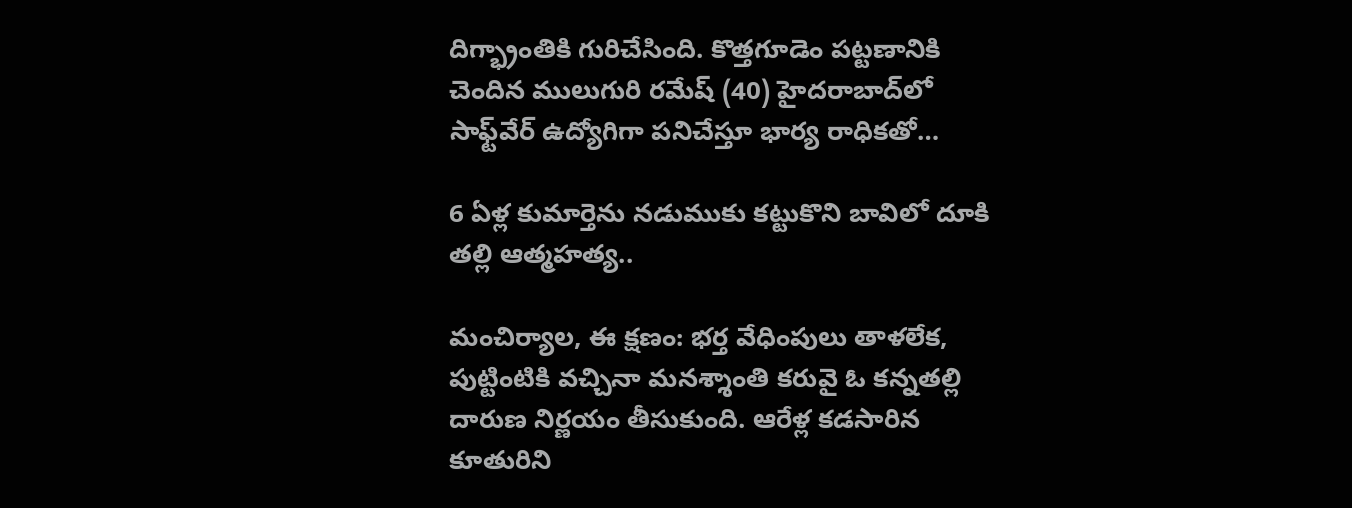దిగ్భ్రాంతికి గురిచేసింది. కొత్తగూడెం పట్టణానికి చెందిన ములుగురి రమేష్ (40) హైదరాబాద్‌లో సాఫ్ట్‌వేర్ ఉద్యోగిగా పనిచేస్తూ భార్య రాధికతో…

6 ఏళ్ల కుమార్తెను నడుముకు కట్టుకొని బావిలో దూకి తల్లి ఆత్మహత్య..

మంచిర్యాల, ఈ క్షణం: భర్త వేధింపులు తాళలేక, పుట్టింటికి వచ్చినా మనశ్శాంతి కరువై ఓ కన్నతల్లి దారుణ నిర్ణయం తీసుకుంది. ఆరేళ్ల కడసారిన కూతురిని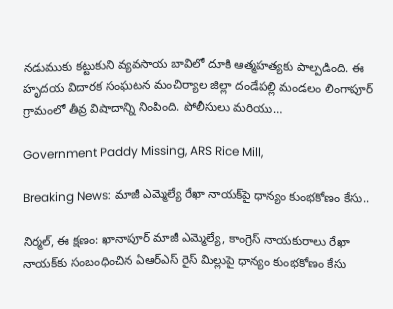నడుముకు కట్టుకుని వ్యవసాయ బావిలో దూకి ఆత్మహత్యకు పాల్పడింది. ఈ హృదయ విదారక సంఘటన మంచిర్యాల జిల్లా దండేపల్లి మండలం లింగాపూర్ గ్రామంలో తీవ్ర విషాదాన్ని నింపింది. పోలీసులు మరియు…

Government Paddy Missing, ARS Rice Mill,

Breaking News: మాజీ ఎమ్మెల్యే రేఖా నాయక్‌పై ధాన్యం కుంభకోణం కేసు..

నిర్మల్, ఈ క్షణం: ఖానాపూర్ మాజీ ఎమ్మెల్యే, కాంగ్రెస్ నాయకురాలు రేఖా నాయక్‌కు సంబంధించిన ఏఆర్‌ఎస్ రైస్ మిల్లుపై ధాన్యం కుంభకోణం కేసు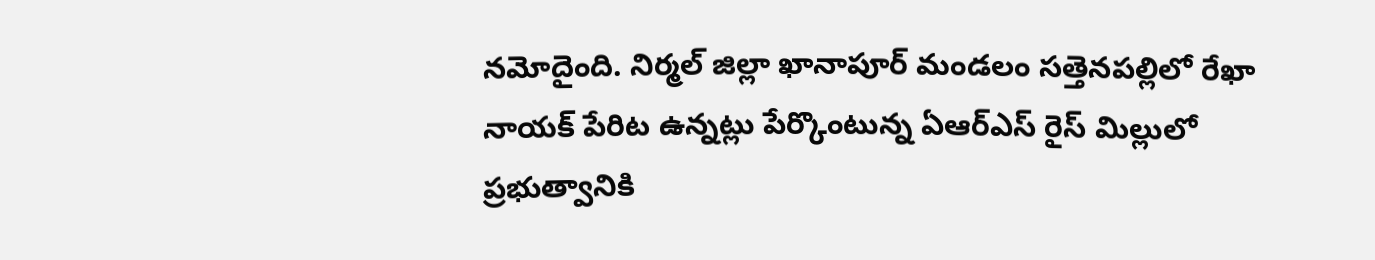నమోదైంది. నిర్మల్ జిల్లా ఖానాపూర్ మండలం సత్తెనపల్లిలో రేఖా నాయక్ పేరిట ఉన్నట్లు పేర్కొంటున్న ఏఆర్‌ఎస్ రైస్ మిల్లులో ప్రభుత్వానికి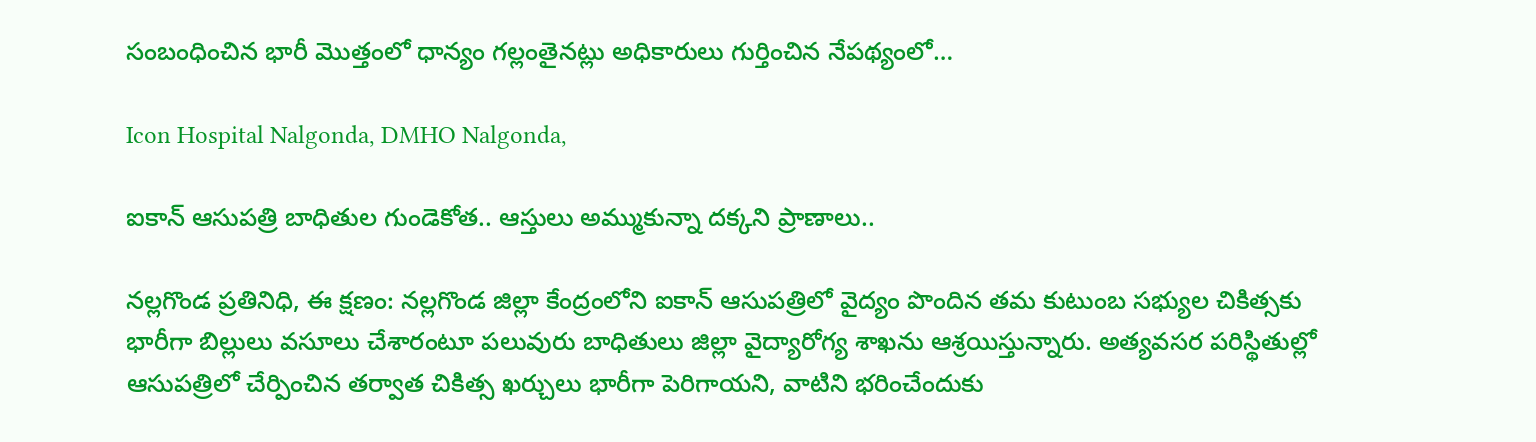సంబంధించిన భారీ మొత్తంలో ధాన్యం గల్లంతైనట్లు అధికారులు గుర్తించిన నేపథ్యంలో…

Icon Hospital Nalgonda, DMHO Nalgonda,

ఐకాన్ ఆసుపత్రి బాధితుల గుండెకోత.. ఆస్తులు అమ్ముకున్నా దక్కని ప్రాణాలు..

నల్లగొండ ప్రతినిధి, ఈ క్షణం: నల్లగొండ జిల్లా కేంద్రంలోని ఐకాన్ ఆసుపత్రిలో వైద్యం పొందిన తమ కుటుంబ సభ్యుల చికిత్సకు భారీగా బిల్లులు వసూలు చేశారంటూ పలువురు బాధితులు జిల్లా వైద్యారోగ్య శాఖను ఆశ్రయిస్తున్నారు. అత్యవసర పరిస్థితుల్లో ఆసుపత్రిలో చేర్పించిన తర్వాత చికిత్స ఖర్చులు భారీగా పెరిగాయని, వాటిని భరించేందుకు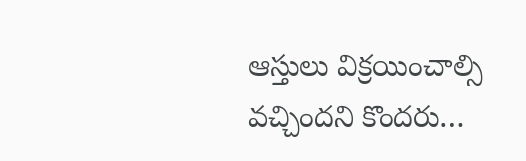ఆస్తులు విక్రయించాల్సి వచ్చిందని కొందరు…